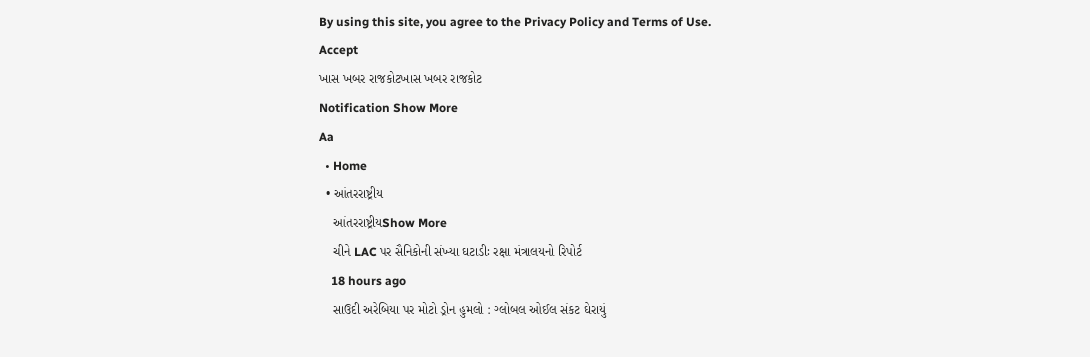By using this site, you agree to the Privacy Policy and Terms of Use.
Accept
ખાસ ખબર રાજકોટખાસ ખબર રાજકોટ
Notification Show More
Aa
  • Home
  • આંતરરાષ્ટ્રીય
    આંતરરાષ્ટ્રીયShow More
    ચીને LAC પર સૈનિકોની સંખ્યા ઘટાડીઃ રક્ષા મંત્રાલયનો રિપોર્ટ
    18 hours ago
    સાઉદી અરેબિયા પર મોટો ડ્રોન હુમલો : ગ્લોબલ ઓઈલ સંકટ ઘેરાયું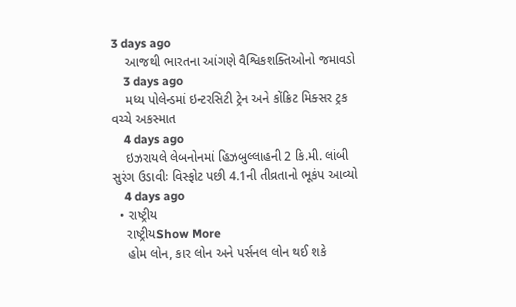3 days ago
    આજથી ભારતના આંગણે વૈશ્વિકશક્તિઓનો જમાવડો
    3 days ago
    મધ્ય પોલેન્ડમાં ઇન્ટરસિટી ટ્રેન અને કોંક્રિટ મિક્સર ટ્રક વચ્ચે અકસ્માત
    4 days ago
    ઇઝરાયલે લેબનોનમાં હિઝબુલ્લાહની 2 કિ.મી. લાંબી સુરંગ ઉડાવીઃ વિસ્ફોટ પછી 4.1ની તીવ્રતાનો ભૂકંપ આવ્યો
    4 days ago
  • રાષ્ટ્રીય
    રાષ્ટ્રીયShow More
    હોમ લોન, કાર લોન અને પર્સનલ લોન થઈ શકે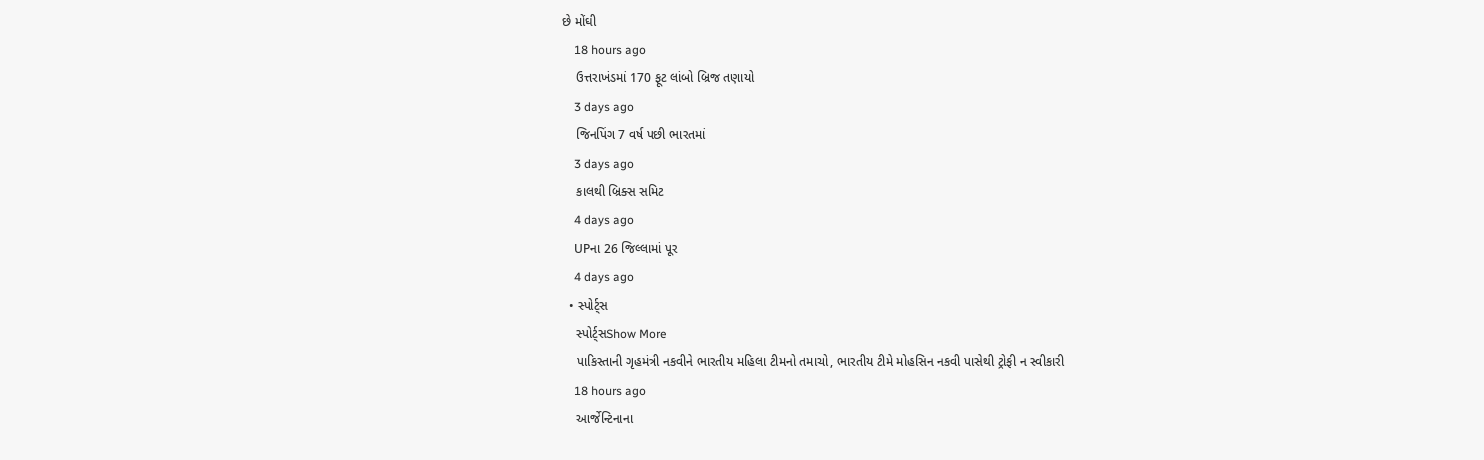છે મોંઘી
    18 hours ago
    ઉત્તરાખંડમાં 170 ફૂટ લાંબો બ્રિજ તણાયો
    3 days ago
    જિનપિંગ 7 વર્ષ પછી ભારતમાં
    3 days ago
    કાલથી બ્રિક્સ સમિટ
    4 days ago
    UPના 26 જિલ્લામાં પૂર
    4 days ago
  • સ્પોર્ટ્સ
    સ્પોર્ટ્સShow More
    પાકિસ્તાની ગૃહમંત્રી નકવીને ભારતીય મહિલા ટીમનો તમાચો, ભારતીય ટીમે મોહસિન નકવી પાસેથી ટ્રોફી ન સ્વીકારી
    18 hours ago
    આર્જેન્ટિનાના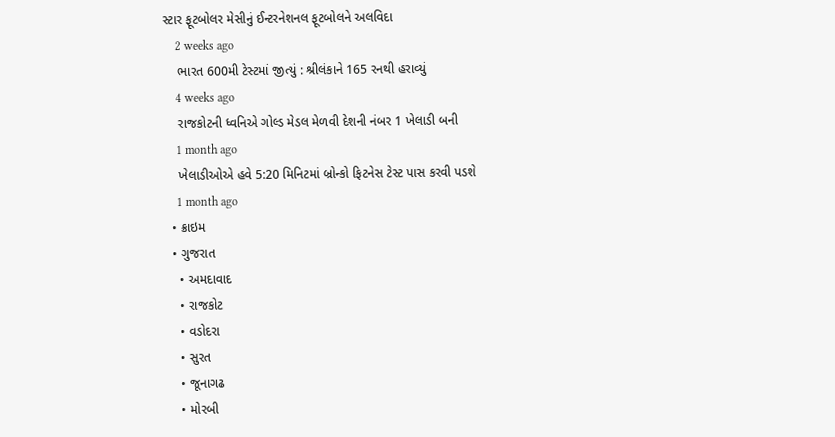સ્ટાર ફૂટબોલર મેસીનું ઈન્ટરનેશનલ ફૂટબોલને અલવિદા
    2 weeks ago
    ભારત 600મી ટેસ્ટમાં જીત્યું : શ્રીલંકાને 165 રનથી હરાવ્યું
    4 weeks ago
    રાજકોટની ધ્વનિએ ગોલ્ડ મેડલ મેળવી દેશની નંબર 1 ખેલાડી બની
    1 month ago
    ખેલાડીઓએ હવે 5:20 મિનિટમાં બ્રોન્કો ફિટનેસ ટેસ્ટ પાસ કરવી પડશે
    1 month ago
  • ક્રાઇમ
  • ગુજરાત
    • અમદાવાદ
    • રાજકોટ
    • વડોદરા
    • સુરત
    • જૂનાગઢ
    • મોરબી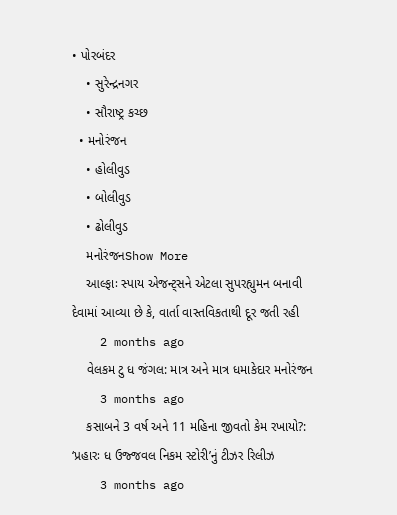• પોરબંદર
    • સુરેન્દ્રનગર
    • સૌરાષ્ટ્ર કચ્છ
  • મનોરંજન
    • હોલીવુડ
    • બોલીવુડ
    • ઢોલીવુડ
    મનોરંજનShow More
    આલ્ફાઃ સ્પાય એજન્ટ્સને એટલા સુપરહ્યુમન બનાવી દેવામાં આવ્યા છે કે, વાર્તા વાસ્તવિકતાથી દૂર જતી રહી
    2 months ago
    વેલકમ ટુ ધ જંગલ: માત્ર અને માત્ર ધમાકેદાર મનોરંજન
    3 months ago
    કસાબને 3 વર્ષ અને 11 મહિના જીવતો કેમ રખાયો?: ‘પ્રહારઃ ધ ઉજ્જવલ નિકમ સ્ટોરી’નું ટીઝર રિલીઝ
    3 months ago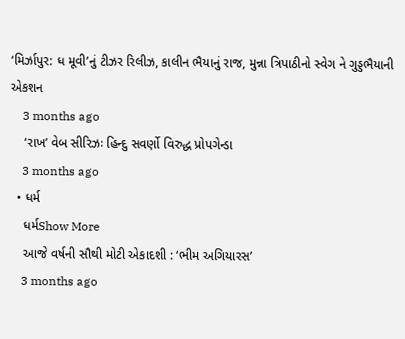‘મિર્ઝાપુર: ધ મૂવી’નું ટીઝર રિલીઝ, કાલીન ભૈયાનું રાજ, મુન્ના ત્રિપાઠીનો સ્વેગ ને ગુડ્ડભૈયાની એકશન
    3 months ago
    ‘રાખ’ વેબ સીરિઝઃ હિન્દુ સવર્ણો વિરુદ્ધ પ્રોપગેન્ડા
    3 months ago
  • ધર્મ
    ધર્મShow More
    આજે વર્ષની સૌથી મોટી એકાદશી : ‘ભીમ અગિયારસ’
    3 months ago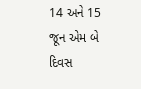14 અને 15 જૂન એમ બે દિવસ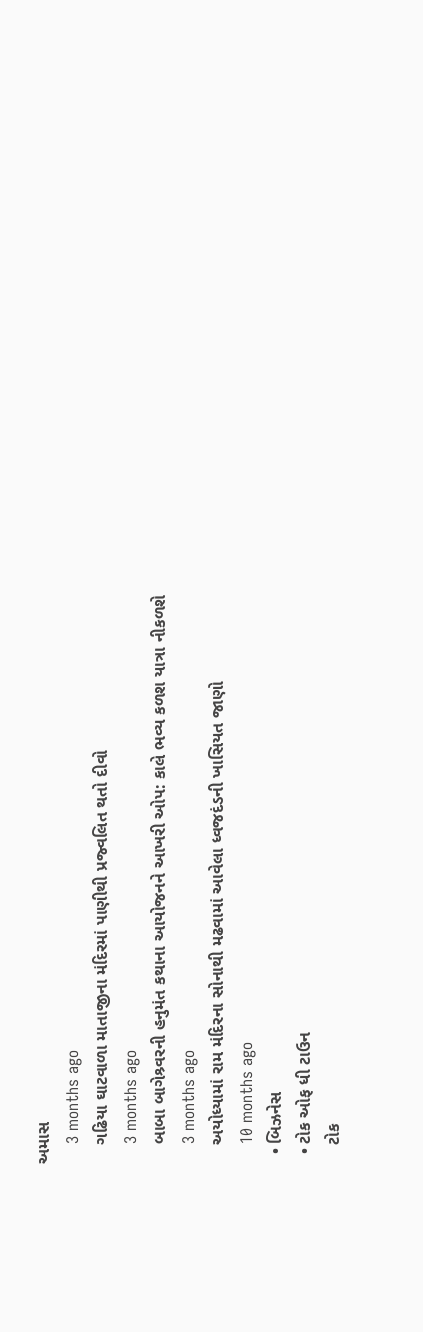અમાસ
    3 months ago
    ગઢિયા ઘાટવાળા માતાજીના મંદિરમાં પાણીથી પ્રજ્વલિત થતો દીવો
    3 months ago
    બાબા બાગેશ્ર્વરની હનુમંત કથાના આયોજનને આખરી ઓપ: કાલે ભવ્ય કળશ યાત્રા નીકળશે
    3 months ago
    અયોધ્યામાં રામ મંદિરના સોનાથી મઢવામાં આવેલા ધ્વજદંડની ખાસિયત જાણો
    10 months ago
  • બિઝનેસ
  • ટોક ઓફ ધી ટાઉન
    ટોક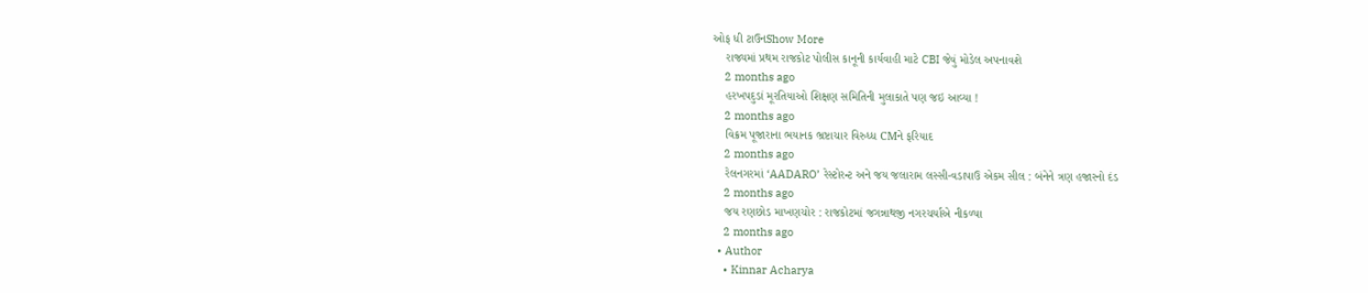ઓફ ધી ટાઉનShow More
    રાજ્યમાં પ્રથમ રાજકોટ પોલીસ કાનૂની કાર્યવાહી માટે CBI જેવું મોડેલ અપનાવશે
    2 months ago
    હરખપદુડાં મૂરતિયાઓ શિક્ષણ સમિતિની મુલાકાતે પણ જઇ આવ્યા !
    2 months ago
    વિક્રમ પૂજારાના ભયાનક ભ્રષ્ટાચાર વિરુધ્ધ CMને ફરિયાદ
    2 months ago
    રેલનગરમાં ‘AADARO’ રેસ્ટોરન્ટ અને જય જલારામ લસ્સી-વડાપાઉ એકમ સીલ : બંનેને ત્રણ હજારનો દંડ
    2 months ago
    જય રણછોડ માખણચોર : રાજકોટમાં જગન્નાથજી નગરચર્યાએ નીકળ્યા
    2 months ago
  • Author
    • Kinnar Acharya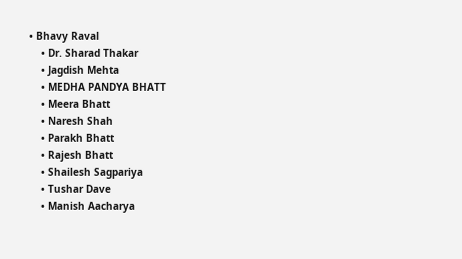• Bhavy Raval
    • Dr. Sharad Thakar
    • Jagdish Mehta
    • MEDHA PANDYA BHATT
    • Meera Bhatt
    • Naresh Shah
    • Parakh Bhatt
    • Rajesh Bhatt
    • Shailesh Sagpariya
    • Tushar Dave
    • Manish Aacharya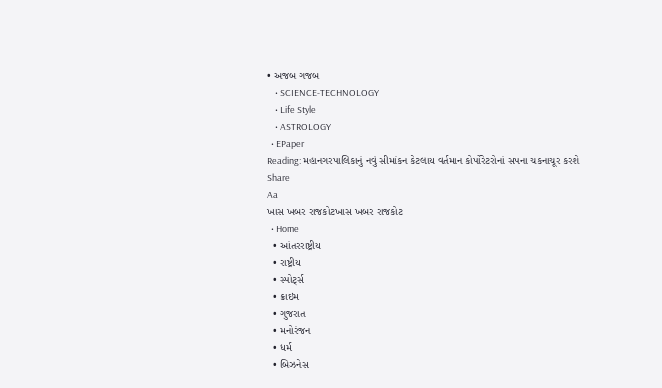• અજબ ગજબ
    • SCIENCE-TECHNOLOGY
    • Life Style
    • ASTROLOGY
  • EPaper
Reading: મહાનગરપાલિકાનું નવું સીમાંકન કેટલાય વર્તમાન કોર્પોરેટરોનાં સપના ચકનાચૂર કરશે
Share
Aa
ખાસ ખબર રાજકોટખાસ ખબર રાજકોટ
  • Home
  • આંતરરાષ્ટ્રીય
  • રાષ્ટ્રીય
  • સ્પોર્ટ્સ
  • ક્રાઇમ
  • ગુજરાત
  • મનોરંજન
  • ધર્મ
  • બિઝનેસ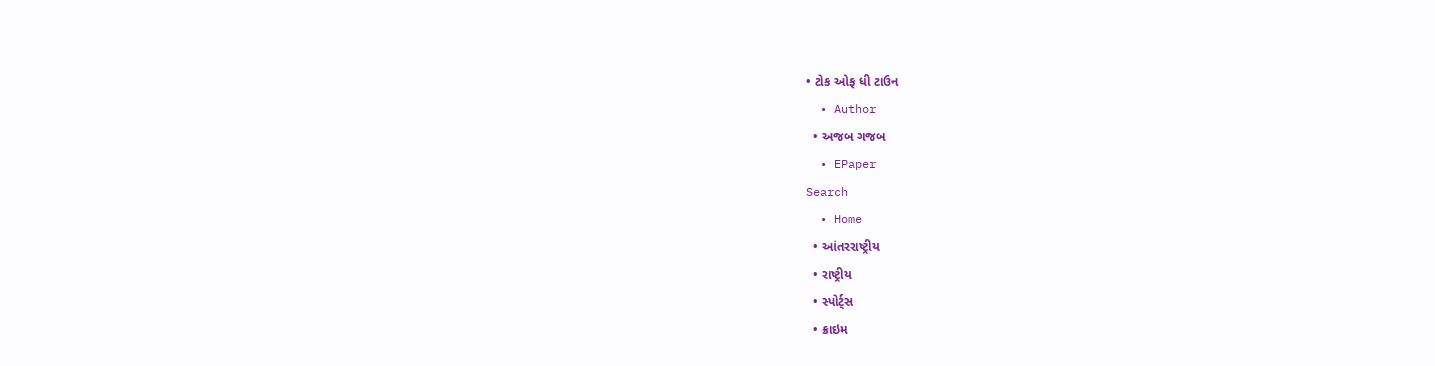• ટોક ઓફ ધી ટાઉન
  • Author
  • અજબ ગજબ
  • EPaper
Search
  • Home
  • આંતરરાષ્ટ્રીય
  • રાષ્ટ્રીય
  • સ્પોર્ટ્સ
  • ક્રાઇમ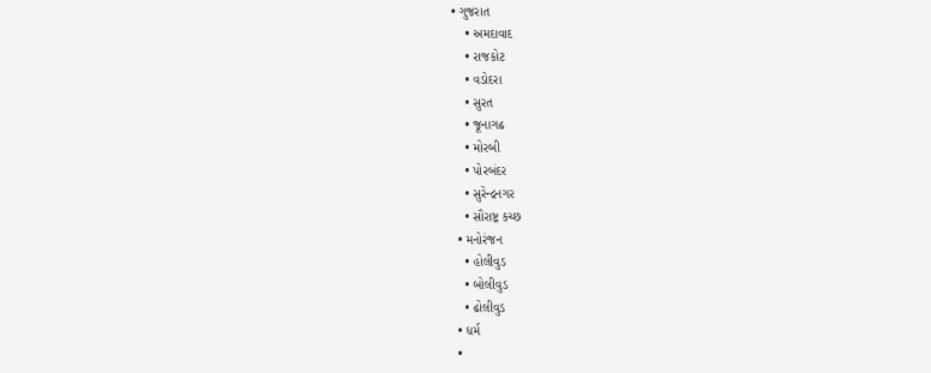• ગુજરાત
    • અમદાવાદ
    • રાજકોટ
    • વડોદરા
    • સુરત
    • જૂનાગઢ
    • મોરબી
    • પોરબંદર
    • સુરેન્દ્રનગર
    • સૌરાષ્ટ્ર કચ્છ
  • મનોરંજન
    • હોલીવુડ
    • બોલીવુડ
    • ઢોલીવુડ
  • ધર્મ
  •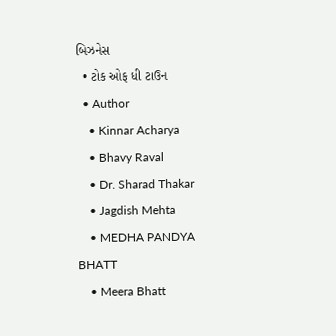બિઝનેસ
  • ટોક ઓફ ધી ટાઉન
  • Author
    • Kinnar Acharya
    • Bhavy Raval
    • Dr. Sharad Thakar
    • Jagdish Mehta
    • MEDHA PANDYA BHATT
    • Meera Bhatt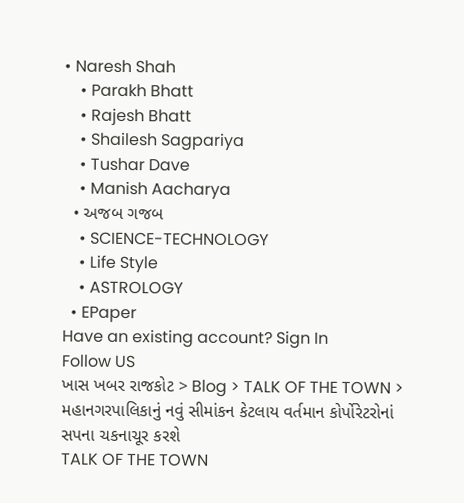• Naresh Shah
    • Parakh Bhatt
    • Rajesh Bhatt
    • Shailesh Sagpariya
    • Tushar Dave
    • Manish Aacharya
  • અજબ ગજબ
    • SCIENCE-TECHNOLOGY
    • Life Style
    • ASTROLOGY
  • EPaper
Have an existing account? Sign In
Follow US
ખાસ ખબર રાજકોટ > Blog > TALK OF THE TOWN > મહાનગરપાલિકાનું નવું સીમાંકન કેટલાય વર્તમાન કોર્પોરેટરોનાં સપના ચકનાચૂર કરશે
TALK OF THE TOWN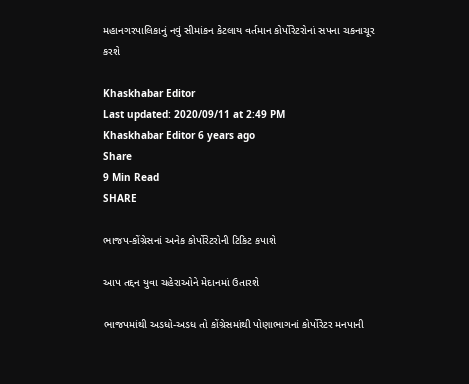મહાનગરપાલિકાનું નવું સીમાંકન કેટલાય વર્તમાન કોર્પોરેટરોનાં સપના ચકનાચૂર કરશે

Khaskhabar Editor
Last updated: 2020/09/11 at 2:49 PM
Khaskhabar Editor 6 years ago
Share
9 Min Read
SHARE

ભાજપ-કોંગ્રેસનાં અનેક કોર્પોરેટરોની ટિકિટ કપાશે

આપ તદ્દન યુવા ચહેરાઓને મેદાનમાં ઉતારશે

ભાજપમાંથી અડધો-અડધ તો કોંગ્રેસમાંથી પોણાભાગનાં કોર્પોરેટર મનપાની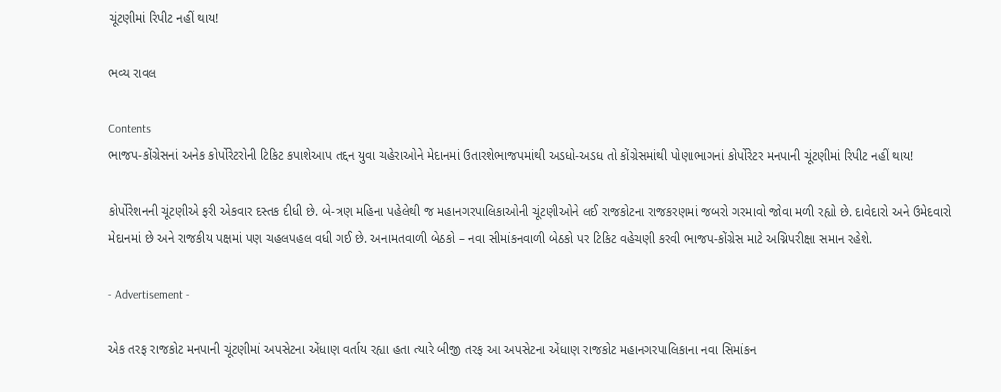ચૂંટણીમાં રિપીટ નહીં થાય!

ભવ્ય રાવલ

Contents
ભાજપ-કોંગ્રેસનાં અનેક કોર્પોરેટરોની ટિકિટ કપાશેઆપ તદ્દન યુવા ચહેરાઓને મેદાનમાં ઉતારશેભાજપમાંથી અડધો-અડધ તો કોંગ્રેસમાંથી પોણાભાગનાં કોર્પોરેટર મનપાની ચૂંટણીમાં રિપીટ નહીં થાય!

કોર્પોરેશનની ચૂંટણીએ ફરી એકવાર દસ્તક દીધી છે. બે-ત્રણ મહિના પહેલેથી જ મહાનગરપાલિકાઓની ચૂંટણીઓને લઈ રાજકોટના રાજકરણમાં જબરો ગરમાવો જોવા મળી રહ્યો છે. દાવેદારો અને ઉમેદવારો મેદાનમાં છે અને રાજકીય પક્ષમાં પણ ચહલપહલ વધી ગઈ છે. અનામતવાળી બેઠકો – નવા સીમાંકનવાળી બેઠકો પર ટિકિટ વહેચણી કરવી ભાજપ-કોંગ્રેસ માટે અગ્નિપરીક્ષા સમાન રહેશે.

- Advertisement -

એક તરફ રાજકોટ મનપાની ચૂંટણીમાં અપસેટના એંધાણ વર્તાય રહ્યા હતા ત્યારે બીજી તરફ આ અપસેટના એંધાણ રાજકોટ મહાનગરપાલિકાના નવા સિમાંકન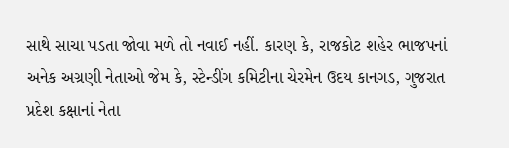સાથે સાચા પડતા જોવા મળે તો નવાઈ નહીં. કારણ કે, રાજકોટ શહેર ભાજપનાં અનેક અગ્રણી નેતાઓ જેમ કે, સ્ટેન્ડીંગ કમિટીના ચેરમેન ઉદય કાનગડ, ગુજરાત પ્રદેશ કક્ષાનાં નેતા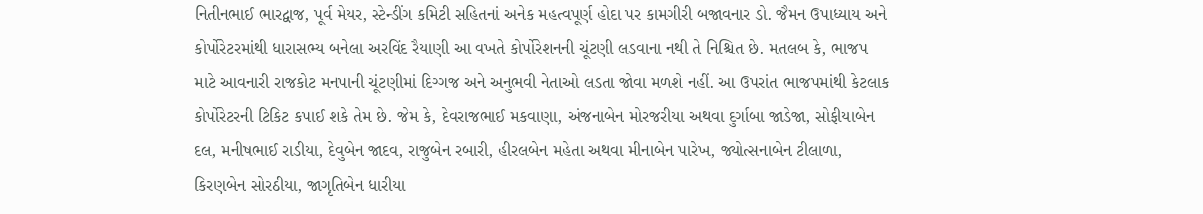નિતીનભાઈ ભારદ્વાજ, પૂર્વ મેયર, સ્ટેન્ડીંગ કમિટી સહિતનાં અનેક મહત્વપૂર્ણ હોદા પર કામગીરી બજાવનાર ડો. જૈમન ઉપાધ્યાય અને કોર્પોરેટરમાંથી ધારાસભ્ય બનેલા અરવિંદ રૈયાણી આ વખતે કોર્પોરેશનની ચૂંટણી લડવાના નથી તે નિશ્ચિત છે. મતલબ કે, ભાજપ માટે આવનારી રાજકોટ મનપાની ચૂંટણીમાં દિગ્ગજ અને અનુભવી નેતાઓ લડતા જોવા મળશે નહીં. આ ઉપરાંત ભાજપમાંથી કેટલાક કોર્પોરેટરની ટિકિટ કપાઈ શકે તેમ છે. જેમ કે, દેવરાજભાઈ મકવાણા, અંજનાબેન મોરજરીયા અથવા દુર્ગાબા જાડેજા, સોફીયાબેન દલ, મનીષભાઈ રાડીયા, દેવુબેન જાદવ, રાજુબેન રબારી, હીરલબેન મહેતા અથવા મીનાબેન પારેખ, જ્યોત્સનાબેન ટીલાળા, કિરણબેન સોરઠીયા, જાગૃતિબેન ધારીયા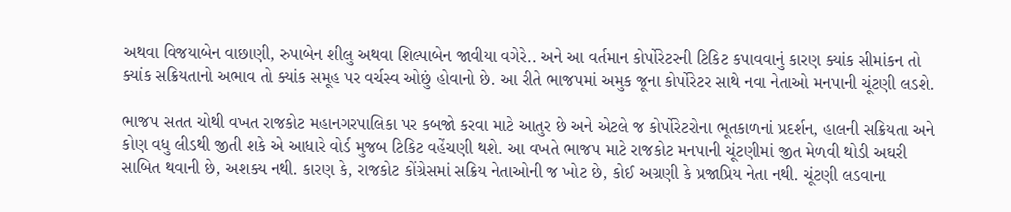અથવા વિજયાબેન વાછાણી, રુપાબેન શીલુ અથવા શિલ્પાબેન જાવીયા વગેરે.. અને આ વર્તમાન કોર્પોરેટરની ટિકિટ કપાવવાનું કારણ ક્યાંક સીમાંકન તો ક્યાંક સક્રિયતાનો અભાવ તો ક્યાંક સમૂહ પર વર્ચસ્વ ઓછું હોવાનો છે. આ રીતે ભાજપમાં અમુક જૂના કોર્પોરેટર સાથે નવા નેતાઓ મનપાની ચૂંટણી લડશે.

ભાજપ સતત ચોથી વખત રાજકોટ મહાનગરપાલિકા પર કબજો કરવા માટે આતુર છે અને એટલે જ કોર્પોરેટરોના ભૂતકાળનાં પ્રદર્શન, હાલની સક્રિયતા અને કોણ વધુ લીડથી જીતી શકે એ આધારે વોર્ડ મુજબ ટિકિટ વહેંચણી થશે. આ વખતે ભાજપ માટે રાજકોટ મનપાની ચૂંટણીમાં જીત મેળવી થોડી અઘરી સાબિત થવાની છે, અશક્ય નથી. કારણ કે, રાજકોટ કોંગ્રેસમાં સક્રિય નેતાઓની જ ખોટ છે, કોઈ અગ્રણી કે પ્રજાપ્રિય નેતા નથી. ચૂંટણી લડવાના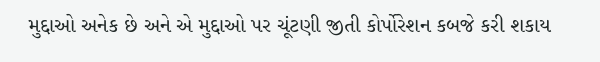મુદ્દાઓ અનેક છે અને એ મુદ્દાઓ પર ચૂંટણી જીતી કોર્પોરેશન કબજે કરી શકાય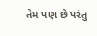તેમ પણ છે પરંતુ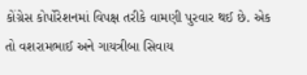કોંગ્રેસ કોર્પોરેશનમાં વિપક્ષ તરીકે વામણી પુરવાર થઈ છે. એક તો વશરામભાઈ અને ગાયત્રીબા સિવાય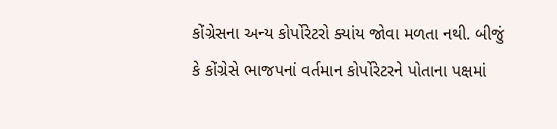કોંગ્રેસના અન્ય કોર્પોરેટરો ક્યાંય જોવા મળતા નથી. બીજું કે કોંગ્રેસે ભાજપનાં વર્તમાન કોર્પોરેટરને પોતાના પક્ષમાં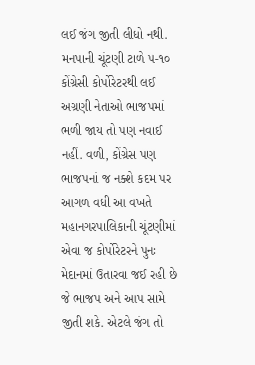લઈ જંગ જીતી લીધો નથી. મનપાની ચૂંટણી ટાળે ૫-૧૦ કોંગ્રેસી કોર્પોરેટરથી લઈ અગ્રણી નેતાઓ ભાજપમાં ભળી જાય તો પણ નવાઈ નહીં. વળી, કોંગ્રેસ પણ ભાજપનાં જ નક્શે કદમ પર આગળ વધી આ વખતે મહાનગરપાલિકાની ચૂંટણીમાં એવા જ કોર્પોરેટરને પુનઃ મેદાનમાં ઉતારવા જઈ રહી છે જે ભાજપ અને આપ સામે જીતી શકે. એટલે જંગ તો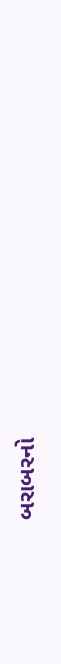બરાબરનો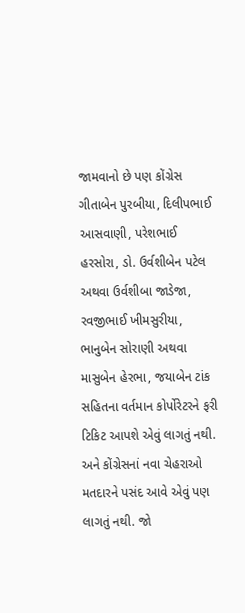જામવાનો છે પણ કોંગ્રેસ ગીતાબેન પુરબીયા, દિલીપભાઈ આસવાણી, પરેશભાઈ હરસોરા, ડો. ઉર્વશીબેન પટેલ અથવા ઉર્વશીબા જાડેજા, રવજીભાઈ ખીમસુરીયા, ભાનુબેન સોરાણી અથવા માસુબેન હેરભા, જયાબેન ટાંક સહિતના વર્તમાન કોર્પોરેટરને ફરી ટિકિટ આપશે એવું લાગતું નથી. અને કોંગ્રેસનાં નવા ચેહરાઓ મતદારને પસંદ આવે એવું પણ લાગતું નથી. જો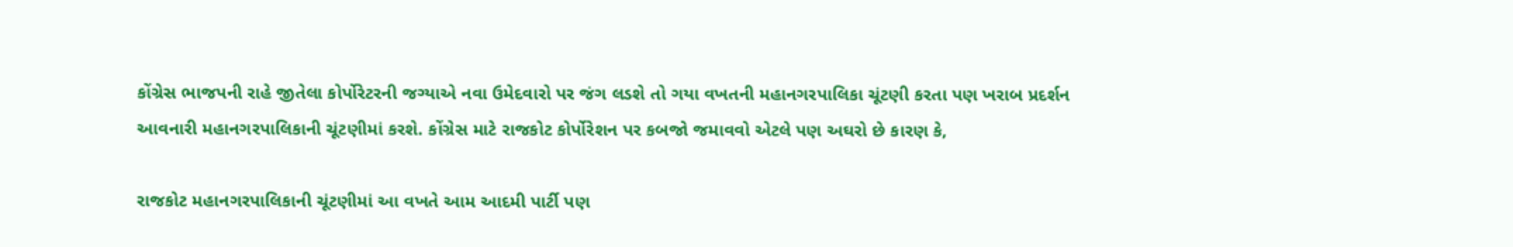કોંગ્રેસ ભાજપની રાહે જીતેલા કોર્પોરેટરની જગ્યાએ નવા ઉમેદવારો પર જંગ લડશે તો ગયા વખતની મહાનગરપાલિકા ચૂંટણી કરતા પણ ખરાબ પ્રદર્શન આવનારી મહાનગરપાલિકાની ચૂંટણીમાં કરશે. કોંગ્રેસ માટે રાજકોટ કોર્પોરેશન પર કબજો જમાવવો એટલે પણ અઘરો છે કારણ કે,

રાજકોટ મહાનગરપાલિકાની ચૂંટણીમાં આ વખતે આમ આદમી પાર્ટી પણ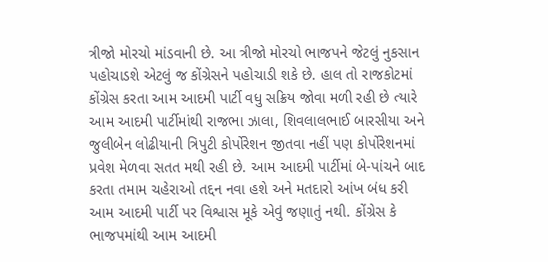ત્રીજો મોરચો માંડવાની છે. આ ત્રીજો મોરચો ભાજપને જેટલું નુકસાન પહોચાડશે એટલું જ કોંગ્રેસને પહોચાડી શકે છે. હાલ તો રાજકોટમાં કોંગ્રેસ કરતા આમ આદમી પાર્ટી વધુ સક્રિય જોવા મળી રહી છે ત્યારે આમ આદમી પાર્ટીમાંથી રાજભા ઝાલા, શિવલાલભાઈ બારસીયા અને જુલીબેન લોઢીયાની ત્રિપુટી કોર્પોરેશન જીતવા નહીં પણ કોર્પોરેશનમાં પ્રવેશ મેળવા સતત મથી રહી છે. આમ આદમી પાર્ટીમાં બે-પાંચને બાદ કરતા તમામ ચહેરાઓ તદ્દન નવા હશે અને મતદારો આંખ બંધ કરી આમ આદમી પાર્ટી પર વિશ્વાસ મૂકે એવું જણાતું નથી. કોંગ્રેસ કે ભાજપમાંથી આમ આદમી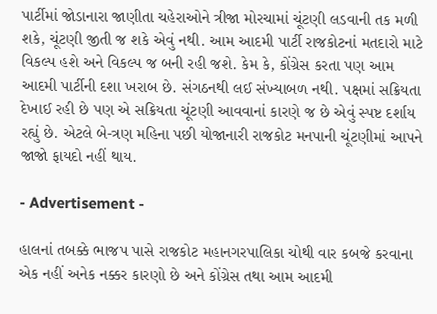પાર્ટીમાં જોડાનારા જાણીતા ચહેરાઓને ત્રીજા મોરચામાં ચૂંટણી લડવાની તક મળી શકે, ચૂંટણી જીતી જ શકે એવું નથી. આમ આદમી પાર્ટી રાજકોટનાં મતદારો માટે વિકલ્પ હશે અને વિકલ્પ જ બની રહી જશે. કેમ કે, કોંગ્રેસ કરતા પણ આમ આદમી પાર્ટીની દશા ખરાબ છે. સંગઠનથી લઈ સંખ્યાબળ નથી. પક્ષમાં સક્રિયતા દેખાઈ રહી છે પણ એ સક્રિયતા ચૂંટણી આવવાનાં કારણે જ છે એવું સ્પષ્ટ દર્શાય રહ્યું છે. એટલે બે-ત્રણ મહિના પછી યોજાનારી રાજકોટ મનપાની ચૂંટણીમાં આપને જાજો ફાયદો નહીં થાય.

- Advertisement -

હાલનાં તબક્કે ભાજપ પાસે રાજકોટ મહાનગરપાલિકા ચોથી વાર કબજે કરવાના એક નહીં અનેક નક્કર કારણો છે અને કોંગ્રેસ તથા આમ આદમી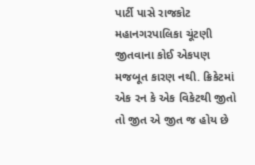પાર્ટી પાસે રાજકોટ મહાનગરપાલિકા ચૂંટણી જીતવાના કોઈ એકપણ મજબૂત કારણ નથી. ક્રિકેટમાં એક રન કે એક વિકેટથી જીતો તો જીત એ જીત જ હોય છે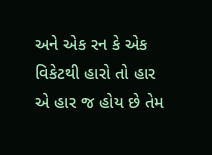અને એક રન કે એક વિકેટથી હારો તો હાર એ હાર જ હોય છે તેમ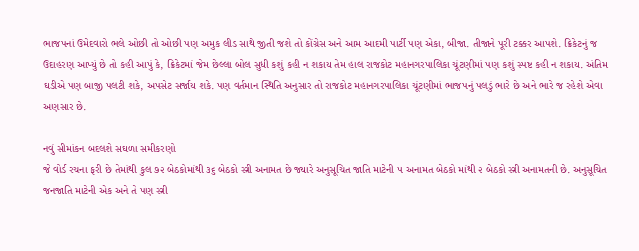ભાજપનાં ઉમેદવારો ભલે ઓછી તો ઓછી પણ અમુક લીડ સાથે જીતી જશે તો કોંગ્રેસ અને આમ આદમી પાર્ટી પણ એકા, બીજા. તીજાને પૂરી ટક્કર આપશે. ક્રિકેટનું જ ઉદાહરણ આપ્યું છે તો કહી આપું કે, ક્રિકેટમાં જેમ છેલ્લા બોલ સુધી કશું કહી ન શકાય તેમ હાલ રાજકોટ મહાનગરપાલિકા ચૂંટણીમાં પણ કશું સ્પષ્ટ કહી ન શકાય. અંતિમ ઘડીએ પણ બાજી પલટી શકે, અપસેટ સર્જાય શકે. પણ વર્તમાન સ્થિતિ અનુસાર તો રાજકોટ મહાનગરપાલિકા ચૂંટણીમાં ભાજપનું પલડું ભારે છે અને ભારે જ રહેશે એવા અણસાર છે.

નવું સીમાંકન બદલશે સઘળા સમીકરણો
જે વોર્ડ રચના ફરી છે તેમાંથી કુલ ૭૨ બેઠકોમાંથી ૩૬ બેઠકો સ્ત્રી અનામત છે જ્યારે અનુસૂચિત જાતિ માટેની ૫ અનામત બેઠકો માંથી ૨ બેઠકો સ્ત્રી અનામતની છે. અનુસૂચિત જનજાતિ માટેની એક અને તે પણ સ્ત્રી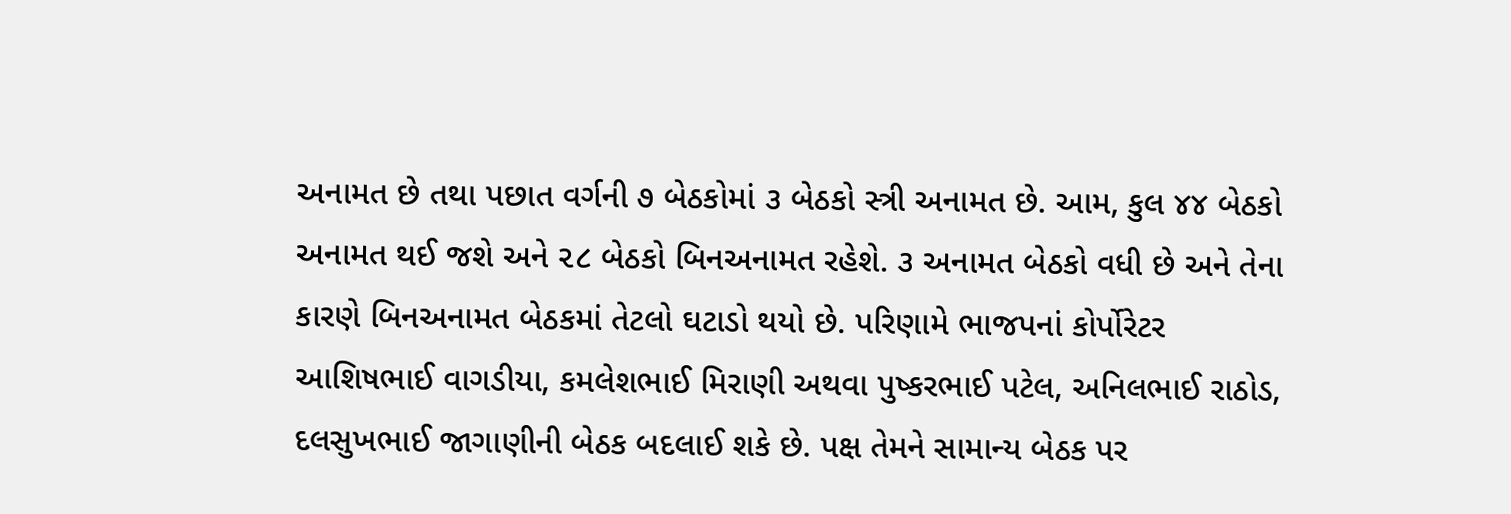અનામત છે તથા પછાત વર્ગની ૭ બેઠકોમાં ૩ બેઠકો સ્ત્રી અનામત છે. આમ, કુલ ૪૪ બેઠકો અનામત થઈ જશે અને ૨૮ બેઠકો બિનઅનામત રહેશે. ૩ અનામત બેઠકો વધી છે અને તેના કારણે બિનઅનામત બેઠકમાં તેટલો ઘટાડો થયો છે. પરિણામે ભાજપનાં કોર્પોરેટર આશિષભાઈ વાગડીયા, કમલેશભાઈ મિરાણી અથવા પુષ્કરભાઈ પટેલ, અનિલભાઈ રાઠોડ, દલસુખભાઈ જાગાણીની બેઠક બદલાઈ શકે છે. પક્ષ તેમને સામાન્ય બેઠક પર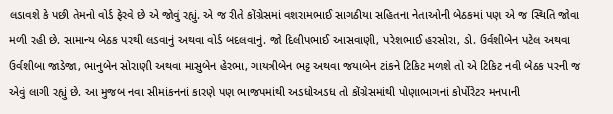લડાવશે કે પછી તેમનો વોર્ડ ફેરવે છે એ જોવું રહ્યું. એ જ રીતે કોંગ્રેસમાં વશરામભાઈ સાગઠીયા સહિતના નેતાઓની બેઠકમાં પણ એ જ સ્થિતિ જોવા મળી રહી છે. સામાન્ય બેઠક પરથી લડવાનું અથવા વોર્ડ બદલવાનું. જો દિલીપભાઈ આસવાણી, પરેશભાઈ હરસોરા, ડો. ઉર્વશીબેન પટેલ અથવા ઉર્વશીબા જાડેજા, ભાનુબેન સોરાણી અથવા માસુબેન હેરભા, ગાયત્રીબેન ભટ્ટ અથવા જયાબેન ટાંકને ટિકિટ મળશે તો એ ટિકિટ નવી બેઠક પરની જ એવું લાગી રહ્યું છે. આ મુજબ નવા સીમાંકનનાં કારણે પણ ભાજપમાંથી અડધોઅડધ તો કોંગ્રેસમાંથી પોણાભાગનાં કોર્પોરેટર મનપાની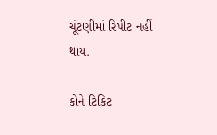ચૂંટણીમાં રિપીટ નહીં થાય.

કોને ટિકિટ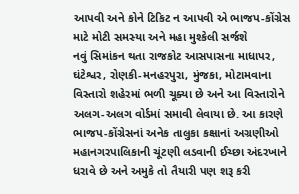આપવી અને કોને ટિકિટ ન આપવી એ ભાજપ-કોંગ્રેસ માટે મોટી સમસ્યા અને મહા મુશ્કેલી સર્જશે
નવું સિમાંકન થતા રાજકોટ આસપાસના માધાપર, ઘંટેશ્વર, રોણકી-મનહરપુરા, મુંજકા, મોટામવાના વિસ્તારો શહેરમાં ભળી ચૂક્યા છે અને આ વિસ્તારોને અલગ-અલગ વોર્ડમાં સમાવી લેવાયા છે. આ કારણે ભાજપ-કોંગ્રેસનાં અનેક તાલુકા કક્ષાનાં અગ્રણીઓ મહાનગરપાલિકાની ચૂંટણી લડવાની ઈચ્છા અંદરખાને ધરાવે છે અને અમુકે તો તૈયારી પણ શરૂ કરી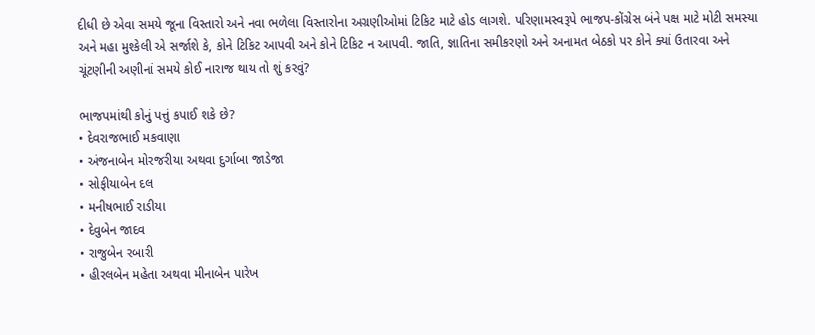દીધી છે એવા સમયે જૂના વિસ્તારો અને નવા ભળેલા વિસ્તારોના અગ્રણીઓમાં ટિકિટ માટે હોડ લાગશે. પરિણામસ્વરૂપે ભાજપ-કોંગ્રેસ બંને પક્ષ માટે મોટી સમસ્યા અને મહા મુશ્કેલી એ સર્જાશે કે, કોને ટિકિટ આપવી અને કોને ટિકિટ ન આપવી. જાતિ, જ્ઞાતિના સમીકરણો અને અનામત બેઠકો પર કોને ક્યાં ઉતારવા અને ચૂંટણીની અણીનાં સમયે કોઈ નારાજ થાય તો શું કરવું?

ભાજપમાંથી કોનું પત્તું કપાઈ શકે છે?
• દેવરાજભાઈ મકવાણા
• અંજનાબેન મોરજરીયા અથવા દુર્ગાબા જાડેજા
• સોફીયાબેન દલ
• મનીષભાઈ રાડીયા
• દેવુબેન જાદવ
• રાજુબેન રબારી
• હીરલબેન મહેતા અથવા મીનાબેન પારેખ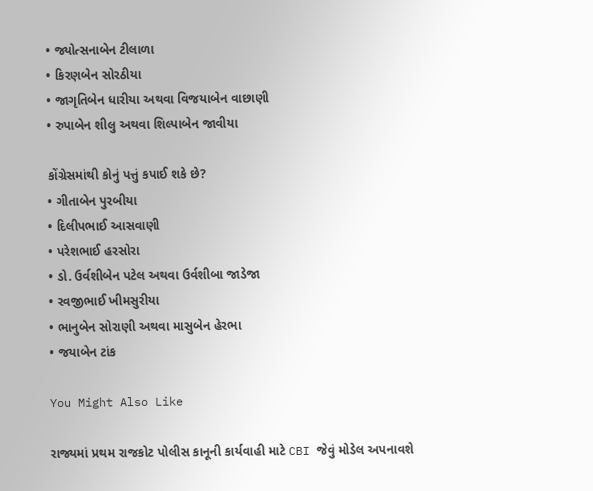• જ્યોત્સનાબેન ટીલાળા
• કિરણબેન સોરઠીયા
• જાગૃતિબેન ધારીયા અથવા વિજયાબેન વાછાણી
• રુપાબેન શીલુ અથવા શિલ્પાબેન જાવીયા

કોંગ્રેસમાંથી કોનું પત્તું કપાઈ શકે છે?
• ગીતાબેન પુરબીયા
• દિલીપભાઈ આસવાણી
• પરેશભાઈ હરસોરા
• ડો. ઉર્વશીબેન પટેલ અથવા ઉર્વશીબા જાડેજા
• રવજીભાઈ ખીમસુરીયા
• ભાનુબેન સોરાણી અથવા માસુબેન હેરભા
• જયાબેન ટાંક

You Might Also Like

રાજ્યમાં પ્રથમ રાજકોટ પોલીસ કાનૂની કાર્યવાહી માટે CBI જેવું મોડેલ અપનાવશે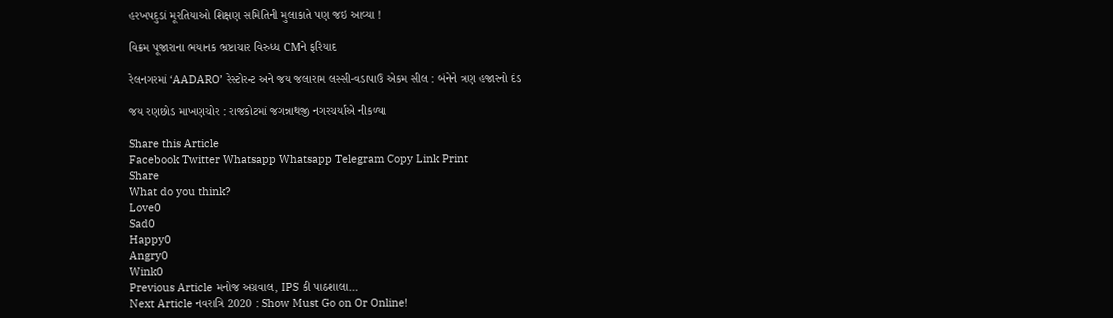હરખપદુડાં મૂરતિયાઓ શિક્ષણ સમિતિની મુલાકાતે પણ જઇ આવ્યા !

વિક્રમ પૂજારાના ભયાનક ભ્રષ્ટાચાર વિરુધ્ધ CMને ફરિયાદ

રેલનગરમાં ‘AADARO’ રેસ્ટોરન્ટ અને જય જલારામ લસ્સી-વડાપાઉ એકમ સીલ : બંનેને ત્રણ હજારનો દંડ

જય રણછોડ માખણચોર : રાજકોટમાં જગન્નાથજી નગરચર્યાએ નીકળ્યા

Share this Article
Facebook Twitter Whatsapp Whatsapp Telegram Copy Link Print
Share
What do you think?
Love0
Sad0
Happy0
Angry0
Wink0
Previous Article મનોજ અગ્રવાલ, IPS કી પાઠશાલા…
Next Article નવરાત્રિ 2020 : Show Must Go on Or Online!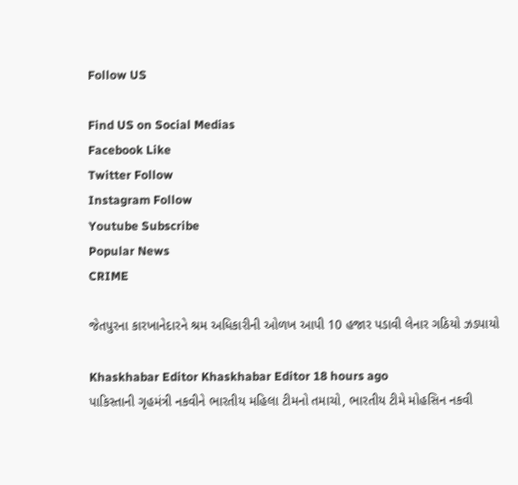Follow US

Find US on Social Medias
Facebook Like
Twitter Follow
Instagram Follow
Youtube Subscribe
Popular News
CRIME

જેતપુરના કારખાનેદારને શ્રમ અધિકારીની ઓળખ આપી 10 હજાર પડાવી લેનાર ગઠિયો ઝડપાયો

Khaskhabar Editor Khaskhabar Editor 18 hours ago
પાકિસ્તાની ગૃહમંત્રી નકવીને ભારતીય મહિલા ટીમનો તમાચો, ભારતીય ટીમે મોહસિન નકવી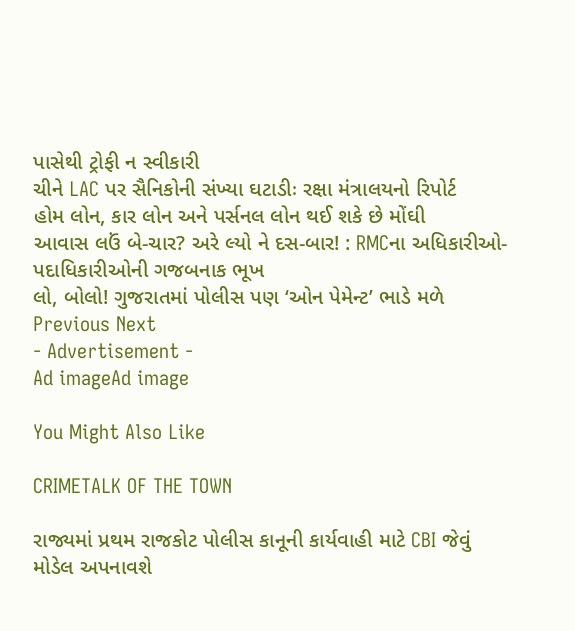પાસેથી ટ્રોફી ન સ્વીકારી
ચીને LAC પર સૈનિકોની સંખ્યા ઘટાડીઃ રક્ષા મંત્રાલયનો રિપોર્ટ
હોમ લોન, કાર લોન અને પર્સનલ લોન થઈ શકે છે મોંઘી
આવાસ લઉં બે-ચાર? અરે લ્યો ને દસ-બાર! : RMCના અધિકારીઓ-પદાધિકારીઓની ગજબનાક ભૂખ
લો, બોલો! ગુજરાતમાં પોલીસ પણ ‘ઓન પેમેન્ટ’ ભાડે મળે
Previous Next
- Advertisement -
Ad imageAd image

You Might Also Like

CRIMETALK OF THE TOWN

રાજ્યમાં પ્રથમ રાજકોટ પોલીસ કાનૂની કાર્યવાહી માટે CBI જેવું મોડેલ અપનાવશે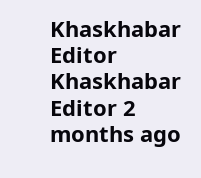Khaskhabar Editor Khaskhabar Editor 2 months ago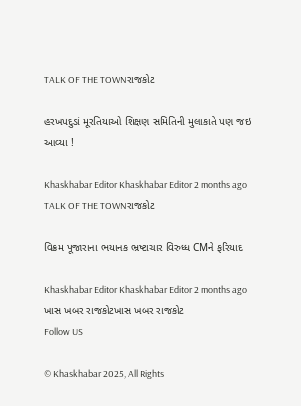TALK OF THE TOWNરાજકોટ

હરખપદુડાં મૂરતિયાઓ શિક્ષણ સમિતિની મુલાકાતે પણ જઇ આવ્યા !

Khaskhabar Editor Khaskhabar Editor 2 months ago
TALK OF THE TOWNરાજકોટ

વિક્રમ પૂજારાના ભયાનક ભ્રષ્ટાચાર વિરુધ્ધ CMને ફરિયાદ

Khaskhabar Editor Khaskhabar Editor 2 months ago
ખાસ ખબર રાજકોટખાસ ખબર રાજકોટ
Follow US

© Khaskhabar 2025, All Rights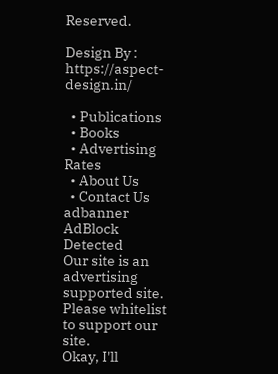Reserved.

Design By : https://aspect-design.in/

  • Publications
  • Books
  • Advertising Rates
  • About Us
  • Contact Us
adbanner
AdBlock Detected
Our site is an advertising supported site. Please whitelist to support our site.
Okay, I'll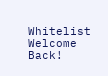Whitelist
Welcome Back!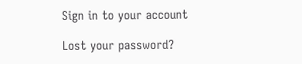Sign in to your account

Lost your password?